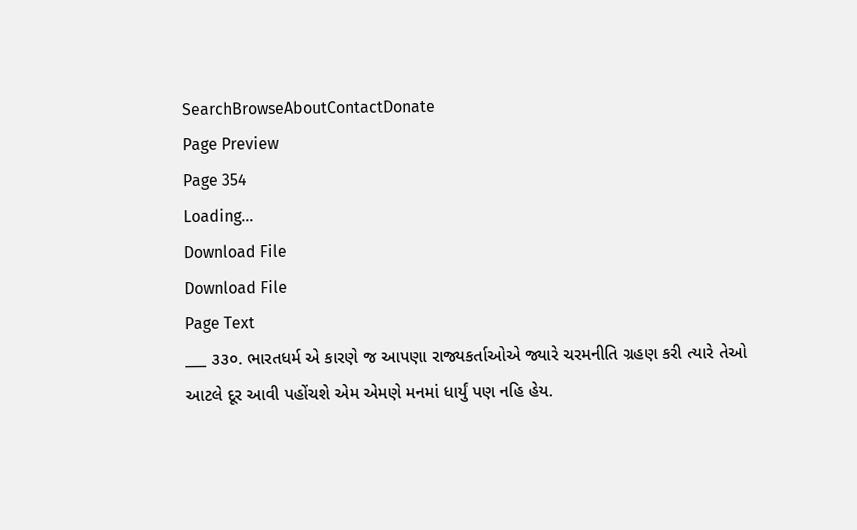SearchBrowseAboutContactDonate
Page Preview
Page 354
Loading...
Download File
Download File
Page Text
___ ૩૩૦. ભારતધર્મ એ કારણે જ આપણા રાજ્યકર્તાઓએ જ્યારે ચરમનીતિ ગ્રહણ કરી ત્યારે તેઓ આટલે દૂર આવી પહોંચશે એમ એમણે મનમાં ધાર્યું પણ નહિ હેય.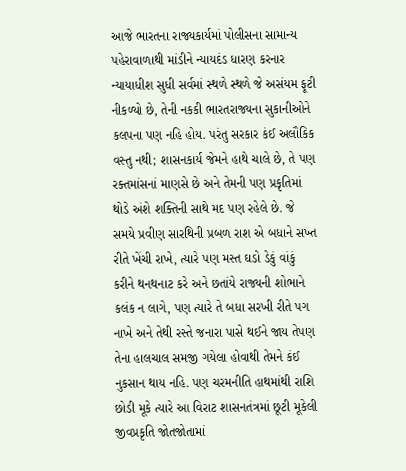આજે ભારતના રાજ્યકાર્યમાં પોલીસના સામાન્ય પહેરાવાળાથી માંડીને ન્યાયદંડ ધારણ કરનાર ન્યાયાધીશ સુધી સર્વમાં સ્થળે સ્થળે જે અસંયમ ફૂટી નીકળ્યો છે, તેની નકકી ભારતરાજ્યના સુકાનીઓને કલપના પણ નહિ હોય. પરંતુ સરકાર કંઈ અલૌકિક વસ્તુ નથી; શાસનકાર્ય જેમને હાથે ચાલે છે, તે પણ રક્તમાંસનાં માણસે છે અને તેમની પણ પ્રકૃતિમાં થોડે અંશે શક્તિની સાથે મદ પણ રહેલે છે. જે સમયે પ્રવીણ સારથિની પ્રબળ રાશ એ બધાને સખ્ત રીતે ખેંચી રાખે, ત્યારે પણ મસ્ત ઘડો ડેકું વાંકું કરીને થનથનાટ કરે અને છતાંયે રાજ્યની શોભાને કલંક ન લાગે, પણ ત્યારે તે બધા સરખી રીતે પગ નાખે અને તેથી રસ્તે જનારા પાસે થઈને જાય તેપણ તેના હાલચાલ સમજી ગયેલા હોવાથી તેમને કંઈ નુકસાન થાય નહિ. પણ ચરમનીતિ હાથમાંથી રાશિ છોડી મૂકે ત્યારે આ વિરાટ શાસનતંત્રમાં છૂટી મૂકેલી જીવપ્રકૃતિ જોતજોતામાં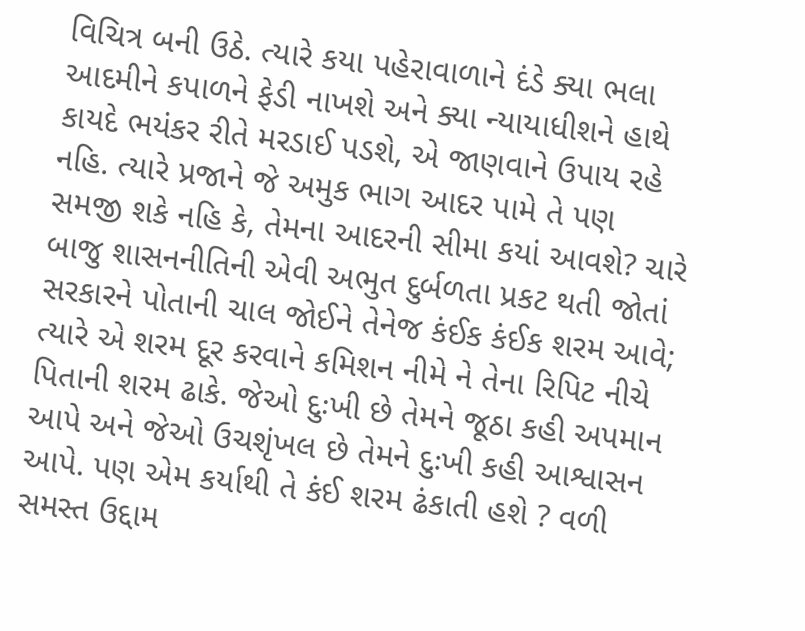વિચિત્ર બની ઉઠે. ત્યારે કયા પહેરાવાળાને દંડે ક્યા ભલા આદમીને કપાળને ફેડી નાખશે અને ક્યા ન્યાયાધીશને હાથે કાયદે ભયંકર રીતે મરડાઈ પડશે, એ જાણવાને ઉપાય રહે નહિ. ત્યારે પ્રજાને જે અમુક ભાગ આદર પામે તે પણ સમજી શકે નહિ કે, તેમના આદરની સીમા કયાં આવશે? ચારે બાજુ શાસનનીતિની એવી અભુત દુર્બળતા પ્રકટ થતી જોતાં સરકારને પોતાની ચાલ જોઈને તેનેજ કંઈક કંઈક શરમ આવે; ત્યારે એ શરમ દૂર કરવાને કમિશન નીમે ને તેના રિપિટ નીચે પિતાની શરમ ઢાકે. જેઓ દુઃખી છે તેમને જૂઠા કહી અપમાન આપે અને જેઓ ઉચશૃંખલ છે તેમને દુઃખી કહી આશ્વાસન આપે. પણ એમ કર્યાથી તે કંઈ શરમ ઢંકાતી હશે ? વળી સમસ્ત ઉદ્દામ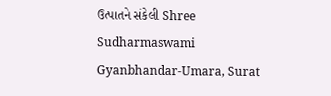ઉત્પાતને સંકેલી Shree Sudharmaswami Gyanbhandar-Umara, Surat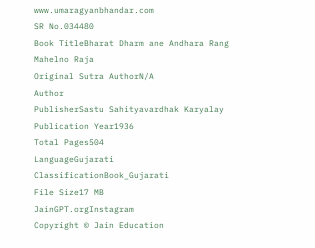www.umaragyanbhandar.com
SR No.034480
Book TitleBharat Dharm ane Andhara Rang Mahelno Raja
Original Sutra AuthorN/A
Author
PublisherSastu Sahityavardhak Karyalay
Publication Year1936
Total Pages504
LanguageGujarati
ClassificationBook_Gujarati
File Size17 MB
JainGPT.orgInstagram
Copyright © Jain Education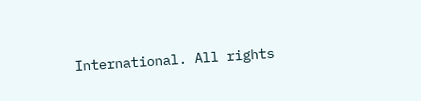International. All rights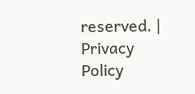reserved. | Privacy Policy